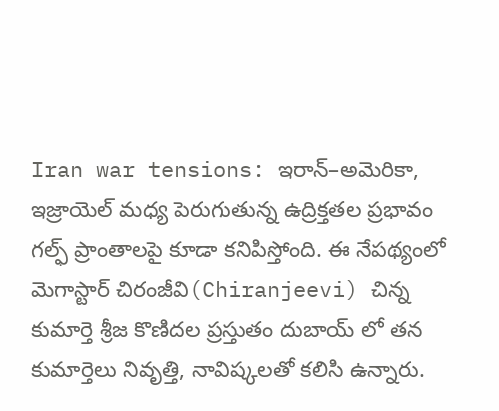Iran war tensions: ఇరాన్–అమెరికా, ఇజ్రాయెల్ మధ్య పెరుగుతున్న ఉద్రిక్తతల ప్రభావం గల్ఫ్ ప్రాంతాలపై కూడా కనిపిస్తోంది. ఈ నేపథ్యంలో మెగాస్టార్ చిరంజీవి(Chiranjeevi) చిన్న కుమార్తె శ్రీజ కొణిదల ప్రస్తుతం దుబాయ్ లో తన కుమార్తెలు నివృత్తి, నావిష్కలతో కలిసి ఉన్నారు.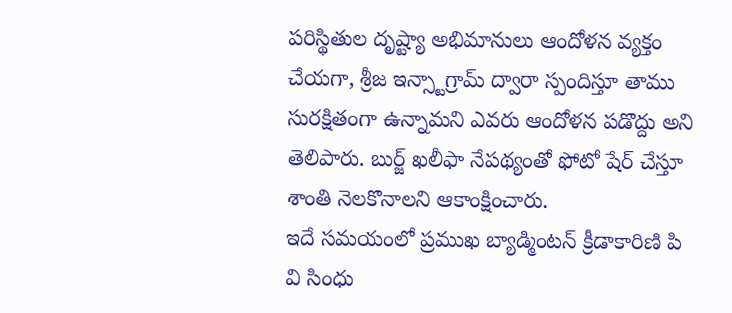పరిస్థితుల దృష్ట్యా అభిమానులు ఆందోళన వ్యక్తం చేయగా, శ్రీజ ఇన్స్టాగ్రామ్ ద్వారా స్పందిస్తూ తాము సురక్షితంగా ఉన్నామని ఎవరు ఆందోళన పడొద్దు అని తెలిపారు. బుర్జ్ ఖలీఫా నేపథ్యంతో ఫోటో షేర్ చేస్తూ శాంతి నెలకొనాలని ఆకాంక్షించారు.
ఇదే సమయంలో ప్రముఖ బ్యాడ్మింటన్ క్రీడాకారిణి పి వి సింధు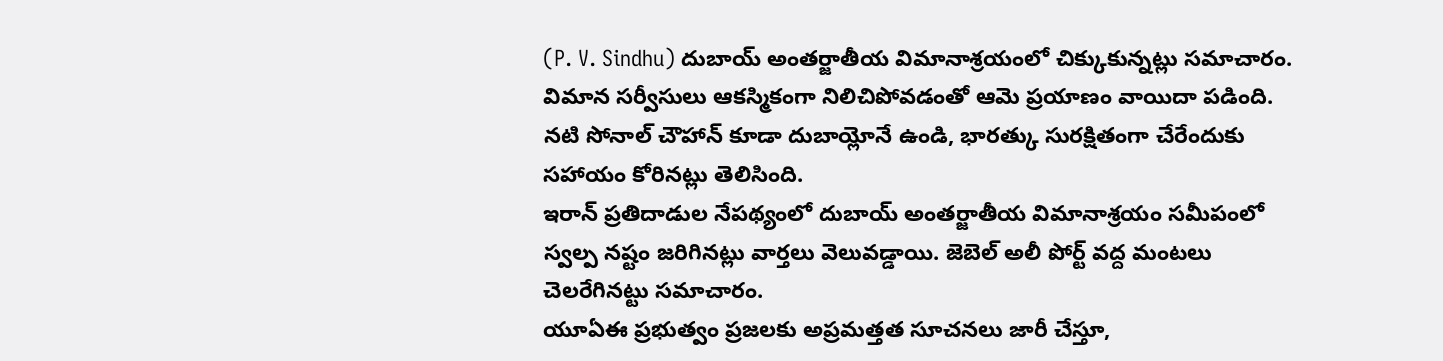(P. V. Sindhu) దుబాయ్ అంతర్జాతీయ విమానాశ్రయంలో చిక్కుకున్నట్లు సమాచారం. విమాన సర్వీసులు ఆకస్మికంగా నిలిచిపోవడంతో ఆమె ప్రయాణం వాయిదా పడింది.
నటి సోనాల్ చౌహాన్ కూడా దుబాయ్లోనే ఉండి, భారత్కు సురక్షితంగా చేరేందుకు సహాయం కోరినట్లు తెలిసింది.
ఇరాన్ ప్రతిదాడుల నేపథ్యంలో దుబాయ్ అంతర్జాతీయ విమానాశ్రయం సమీపంలో స్వల్ప నష్టం జరిగినట్లు వార్తలు వెలువడ్డాయి. జెబెల్ అలీ పోర్ట్ వద్ద మంటలు చెలరేగినట్టు సమాచారం.
యూఏఈ ప్రభుత్వం ప్రజలకు అప్రమత్తత సూచనలు జారీ చేస్తూ,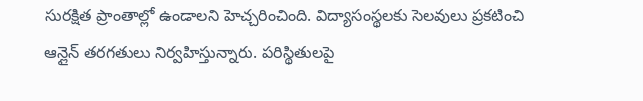సురక్షిత ప్రాంతాల్లో ఉండాలని హెచ్చరించింది. విద్యాసంస్థలకు సెలవులు ప్రకటించి ఆన్లైన్ తరగతులు నిర్వహిస్తున్నారు. పరిస్థితులపై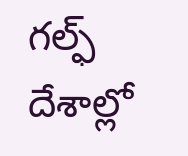గల్ఫ్ దేశాల్లో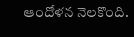ఆందోళన నెలకొంది.